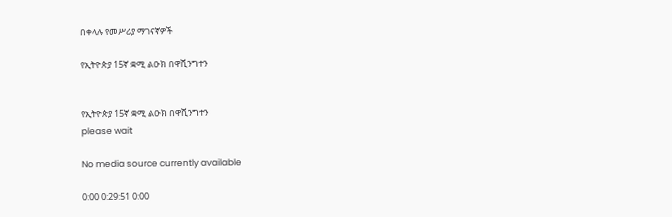በቀላሉ የመሥሪያ ማገናኛዎች

የኢትዮጵያ 15ኛ ቋሚ ልዑክ በዋሺንግተን


የኢትዮጵያ 15ኛ ቋሚ ልዑክ በዋሺንግተን
please wait

No media source currently available

0:00 0:29:51 0:00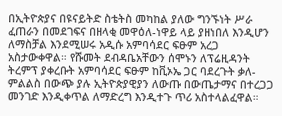በኢትዮጵያና በዩናይትድ ስቴትስ መካከል ያለው ግንኙነት ሥራ ፈጠራን በመደገፍና በዘላቂ መዋዕለ-ነዋይ ላይ ያዘነበለ እንዲሆን ለማስቻል እንደሚሠሩ አዲሱ አምባሳደር ፍፁም አረጋ አስታውቀዋል። የሹመት ደብዳቤአቸውን ሰሞኑን ለፕሬዚዳንት ትረምፕ ያቀረቡት አምባሳደር ፍፁም ከቪኦኤ ጋር ባደረጉት ቃለ-ምልልስ በውጭ ያሉ ኢትዮጵያዊያን ለውጡ በውጤታማና በተረጋጋ መንገድ እንዲቀጥል ለማድረግ እንዲተጉ ጥሪ አስተላልፈዋል።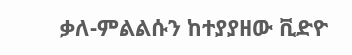ቃለ-ምልልሱን ከተያያዘው ቪድዮ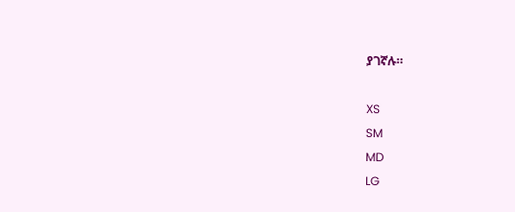ያገኛሉ።

XS
SM
MD
LG